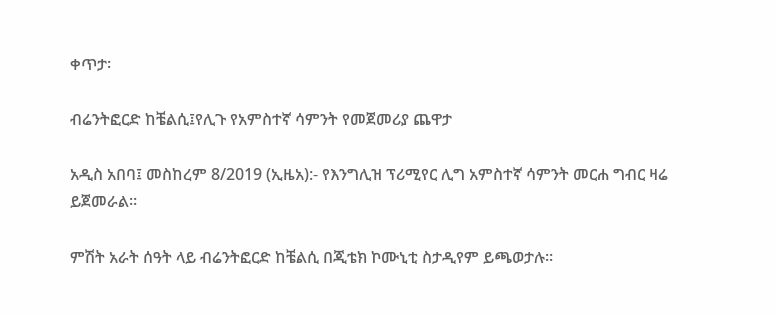ቀጥታ፡

ብሬንትፎርድ ከቼልሲ፤የሊጉ የአምስተኛ ሳምንት የመጀመሪያ ጨዋታ

አዲስ አበባ፤ መስከረም 8/2019 (ኢዜአ):- የእንግሊዝ ፕሪሚየር ሊግ አምስተኛ ሳምንት መርሐ ግብር ዛሬ ይጀመራል።

ምሽት አራት ሰዓት ላይ ብሬንትፎርድ ከቼልሲ በጂቴክ ኮሙኒቲ ስታዲየም ይጫወታሉ።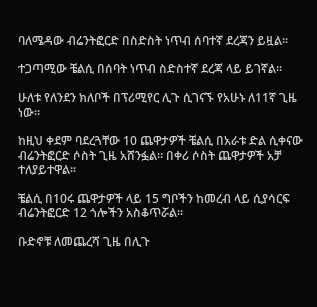ባለሜዳው ብሬንትፎርድ በስድስት ነጥብ ሰባተኛ ደረጃን ይዟል።

ተጋጣሚው ቼልሲ በሰባት ነጥብ ስድስተኛ ደረጃ ላይ ይገኛል።

ሁለቱ የለንደን ክለቦች በፕሪሚየር ሊጉ ሲገናኙ የአሁኑ ለ11ኛ ጊዜ ነው።

ከዚህ ቀደም ባደረጓቸው 10 ጨዋታዎች ቼልሲ በአራቱ ድል ሲቀናው ብሬንትፎርድ ሶስት ጊዜ አሸንፏል። በቀሪ ሶስት ጨዋታዎች አቻ ተለያይተዋል።

ቼልሲ በ10ሩ ጨዋታዎች ላይ 15 ግቦችን ከመረብ ላይ ሲያሳርፍ ብሬንትፎርድ 12 ጎሎችን አስቆጥሯል።

ቡድኖቹ ለመጨረሻ ጊዜ በሊጉ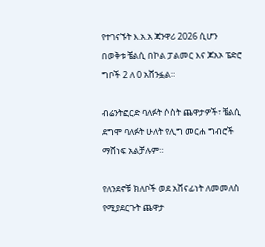የተገናኙት እ.አ.አ ጃንዋሪ 2026 ሲሆን በወቅቱ ቼልሲ በኮል ፓልመር እና ጆአኦ ፔድሮ ግቦች 2 ለ 0 አሸንፏል።

ብሬንትፎርድ ባለፉት ሶስት ጨዋታዎች፣ ቼልሲ ደግሞ ባለፉት ሁለት የሊግ መርሐ ግብሮች ማሸነፍ አልቻሉም።

የለንደኖቹ ክለቦች ወደ አሸናፊነት ለመመለስ የሚያደርጉት ጨዋታ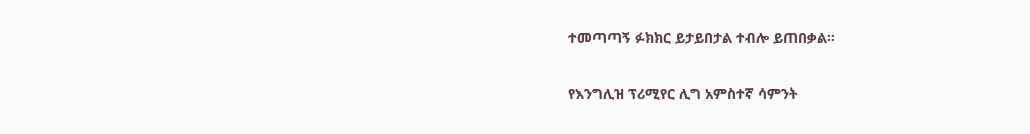ተመጣጣኝ ፉክክር ይታይበታል ተብሎ ይጠበቃል፡፡

የእንግሊዝ ፕሪሚየር ሊግ አምስተኛ ሳምንት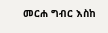መርሐ ግብር እስከ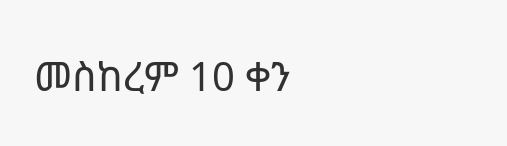መስከረም 10 ቀን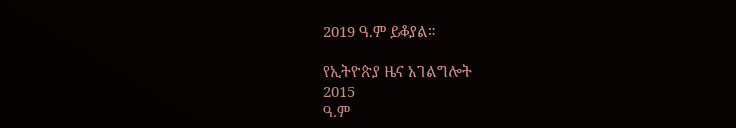2019 ዓ.ም ይቆያል።

የኢትዮጵያ ዜና አገልግሎት
2015
ዓ.ም